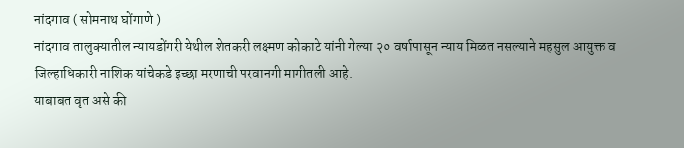नांदगाव ( सोमनाथ घोंगाणे )
नांदगाव तालुक्यातील न्यायडोंगरी येथील शेतकरी लक्ष्मण कोकाटे यांनी गेल्या २० वर्षापासून न्याय मिळत नसल्याने महसुल आयुक्त व जिल्हाधिकारी नाशिक यांचेकडे इच्छा मरणाची परवानगी मागीतली आहे.
याबाबत वृत असे की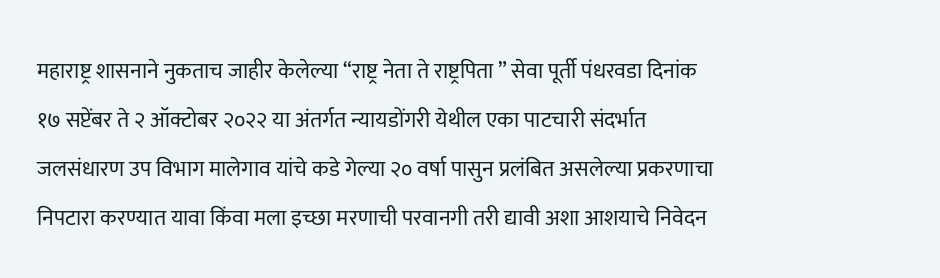महाराष्ट्र शासनाने नुकताच जाहीर केलेल्या “राष्ट्र नेता ते राष्ट्रपिता ” सेवा पूर्ती पंधरवडा दिनांक १७ सप्टेंबर ते २ ऑक्टोबर २०२२ या अंतर्गत न्यायडोंगरी येथील एका पाटचारी संदर्भात जलसंधारण उप विभाग मालेगाव यांचे कडे गेल्या २० वर्षा पासुन प्रलंबित असलेल्या प्रकरणाचा निपटारा करण्यात यावा किंवा मला इच्छा मरणाची परवानगी तरी द्यावी अशा आशयाचे निवेदन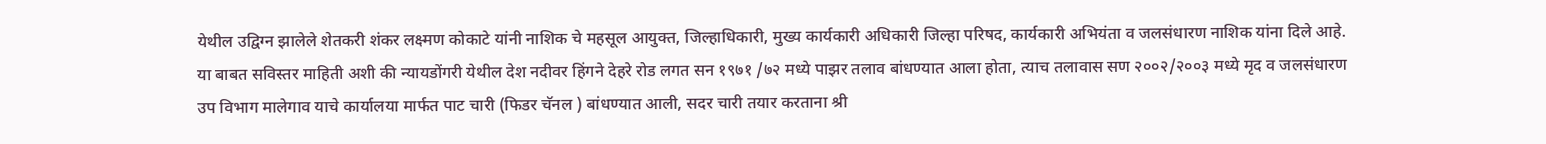येथील उद्विग्न झालेले शेतकरी शंकर लक्ष्मण कोकाटे यांनी नाशिक चे महसूल आयुक्त, जिल्हाधिकारी, मुख्य कार्यकारी अधिकारी जिल्हा परिषद, कार्यकारी अभियंता व जलसंधारण नाशिक यांना दिले आहे.
या बाबत सविस्तर माहिती अशी की न्यायडोंगरी येथील देश नदीवर हिंगने देहरे रोड लगत सन १९७१ /७२ मध्ये पाझर तलाव बांधण्यात आला होता, त्याच तलावास सण २००२/२००३ मध्ये मृद व जलसंधारण उप विभाग मालेगाव याचे कार्यालया मार्फत पाट चारी (फिडर चॅनल ) बांधण्यात आली, सदर चारी तयार करताना श्री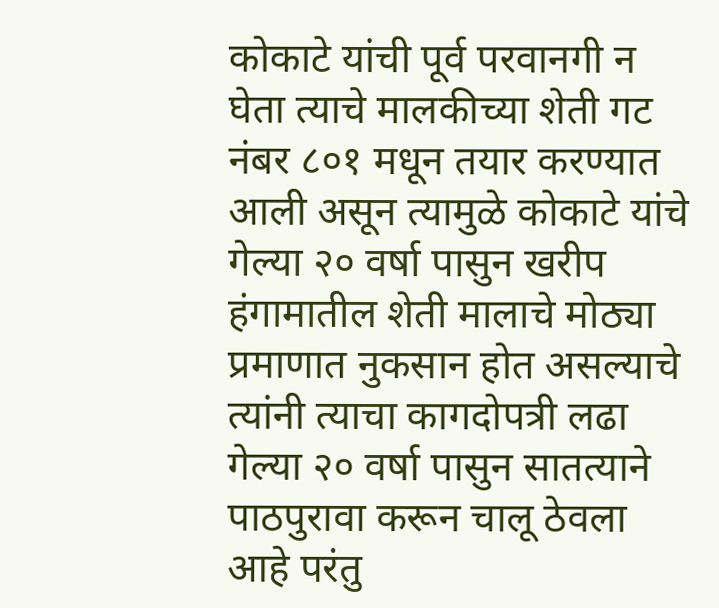कोकाटे यांची पूर्व परवानगी न घेता त्याचे मालकीच्या शेती गट नंबर ८०१ मधून तयार करण्यात आली असून त्यामुळे कोकाटे यांचे गेल्या २० वर्षा पासुन खरीप हंगामातील शेती मालाचे मोठ्या प्रमाणात नुकसान होत असल्याचे त्यांनी त्याचा कागदोपत्री लढा गेल्या २० वर्षा पासुन सातत्याने पाठपुरावा करून चालू ठेवला आहे परंतु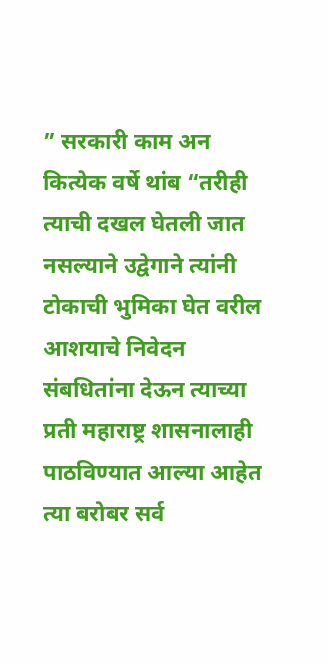” सरकारी काम अन कित्येक वर्षे थांब “तरीही त्याची दखल घेतली जात नसल्याने उद्वेगाने त्यांनी टोकाची भुमिका घेत वरील आशयाचे निवेदन संबधितांना देऊन त्याच्या प्रती महाराष्ट्र शासनालाही पाठविण्यात आल्या आहेत त्या बरोबर सर्व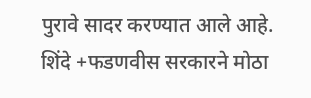पुरावे सादर करण्यात आले आहे. शिंदे +फडणवीस सरकारने मोठा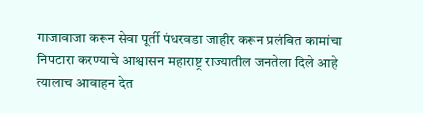गाजावाजा करून सेवा पूर्ती पंधरवडा जाहीर करून प्रलंबित कामांचा निपटारा करण्याचे आश्वासन महाराष्ट्र राज्यातील जनतेला दिले आहे त्यालाच आवाहन देत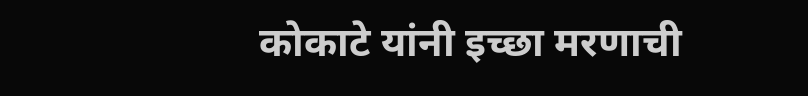कोकाटे यांनी इच्छा मरणाची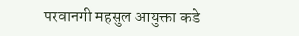परवानगी महसुल आयुक्ता कडे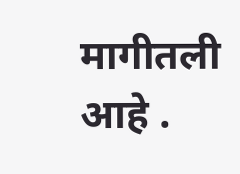मागीतली आहे .